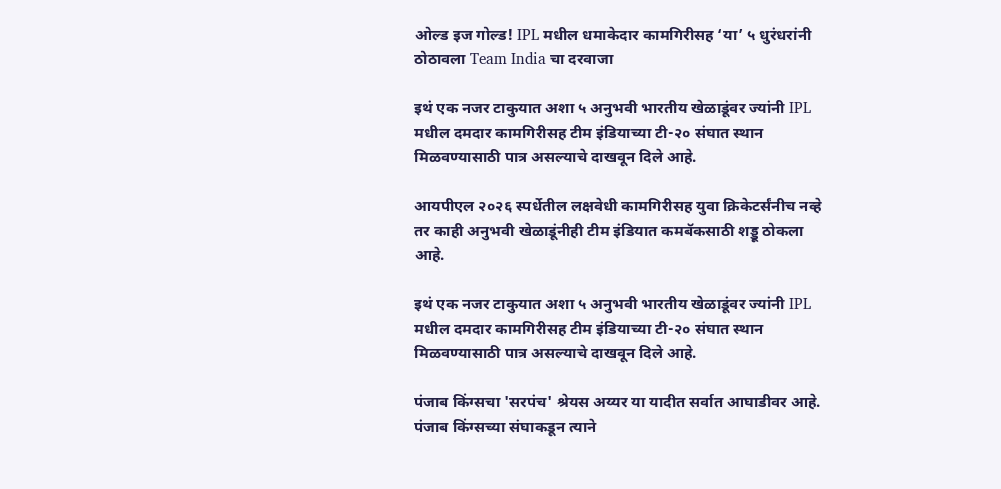ओल्ड इज गोल्ड! IPL मधील धमाकेदार कामगिरीसह ‘या’ ५ धुरंधरांनी ठोठावला Team India चा दरवाजा

इथं एक नजर टाकुयात अशा ५ अनुभवी भारतीय खेळाडूंवर ज्यांनी IPL मधील दमदार कामगिरीसह टीम इंडियाच्या टी-२० संघात स्थान मिळवण्यासाठी पात्र असल्याचे दाखवून दिले आहे.

आयपीएल २०२६ स्पर्धेतील लक्षवेधी कामगिरीसह युवा क्रिकेटर्संनीच नव्हे तर काही अनुभवी खेळाडूंनीही टीम इंडियात कमबॅकसाठी शड्डू ठोकला आहे.

इथं एक नजर टाकुयात अशा ५ अनुभवी भारतीय खेळाडूंवर ज्यांनी IPL मधील दमदार कामगिरीसह टीम इंडियाच्या टी-२० संघात स्थान मिळवण्यासाठी पात्र असल्याचे दाखवून दिले आहे.

पंजाब किंग्सचा 'सरपंच' श्रेयस अय्यर या यादीत सर्वात आघाडीवर आहे. पंजाब किंग्सच्या संघाकडून त्याने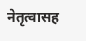नेतृत्वासह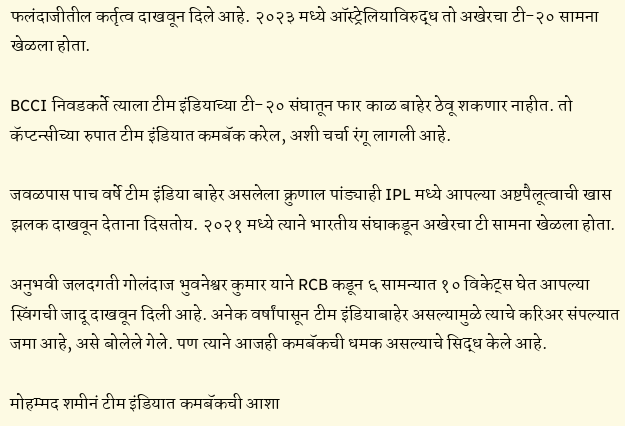फलंदाजीतील कर्तृत्व दाखवून दिले आहे. २०२३ मध्ये ऑस्ट्रेलियाविरुद्ध तो अखेरचा टी-२० सामना खेळला होता.

BCCI निवडकर्ते त्याला टीम इंडियाच्या टी-२० संघातून फार काळ बाहेर ठेवू शकणार नाहीत. तो कॅप्टन्सीच्या रुपात टीम इंडियात कमबॅक करेल, अशी चर्चा रंगू लागली आहे.

जवळपास पाच वर्षे टीम इंडिया बाहेर असलेला क्रुणाल पांड्याही IPL मध्ये आपल्या अष्टपैलूत्वाची खास झलक दाखवून देताना दिसतोय. २०२१ मध्ये त्याने भारतीय संघाकडून अखेरचा टी सामना खेळला होता.

अनुभवी जलदगती गोलंदाज भुवनेश्वर कुमार याने RCB कडून ६ सामन्यात १० विकेट्स घेत आपल्या स्विंगची जादू दाखवून दिली आहे. अनेक वर्षांपासून टीम इंडियाबाहेर असल्यामुळे त्याचे करिअर संपल्यात जमा आहे, असे बोलेले गेले. पण त्याने आजही कमबॅकची धमक असल्याचे सिद्ध केले आहे.

मोहम्मद शमीनं टीम इंडियात कमबॅकची आशा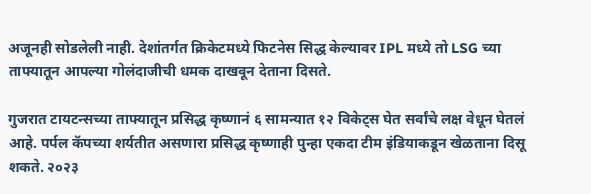अजूनही सोडलेली नाही. देशांतर्गत क्रिकेटमध्ये फिटनेस सिद्ध केल्यावर IPL मध्ये तो LSG च्या ताफ्यातून आपल्या गोलंदाजीची धमक दाखवून देताना दिसते.

गुजरात टायटन्सच्या ताफ्यातून प्रसिद्ध कृष्णानं ६ सामन्यात १२ विकेट्स घेत सर्वांचे लक्ष वेधून घेतलं आहे. पर्पल कॅपच्या शर्यतीत असणारा प्रसिद्ध कृष्णाही पुन्हा एकदा टीम इंडियाकडून खेळताना दिसू शकते. २०२३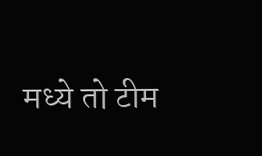मध्ये तो टीम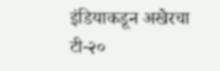इंडियाकडून अखेरचा टी-२०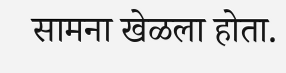सामना खेळला होता.